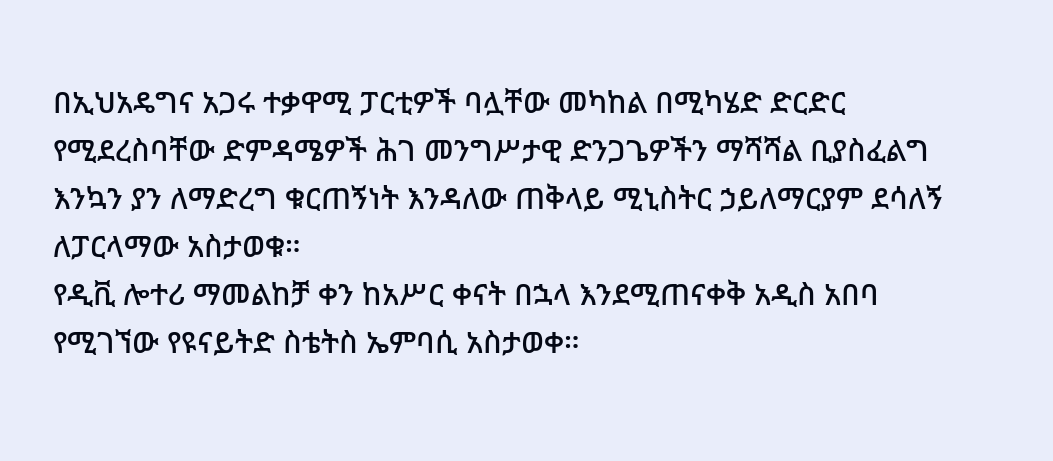በኢህአዴግና አጋሩ ተቃዋሚ ፓርቲዎች ባሏቸው መካከል በሚካሄድ ድርድር የሚደረስባቸው ድምዳሜዎች ሕገ መንግሥታዊ ድንጋጌዎችን ማሻሻል ቢያስፈልግ እንኳን ያን ለማድረግ ቁርጠኝነት እንዳለው ጠቅላይ ሚኒስትር ኃይለማርያም ደሳለኝ ለፓርላማው አስታወቁ።
የዲቪ ሎተሪ ማመልከቻ ቀን ከአሥር ቀናት በኋላ እንደሚጠናቀቅ አዲስ አበባ የሚገኘው የዩናይትድ ስቴትስ ኤምባሲ አስታወቀ።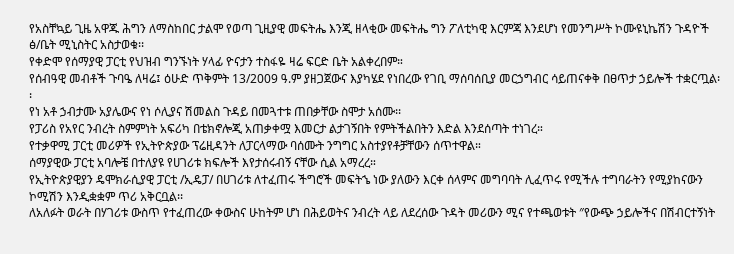የአስቸኳይ ጊዜ አዋጁ ሕግን ለማስከበር ታልሞ የወጣ ጊዚያዊ መፍትሔ እንጂ ዘላቂው መፍትሔ ግን ፖለቲካዊ እርምጃ እንደሆነ የመንግሥት ኮሙዩኒኬሽን ጉዳዮች ፅ/ቤት ሚኒስትር አስታወቁ፡፡
የቀድሞ የሰማያዊ ፓርቲ የህዝብ ግንኙነት ሃላፊ ዮናታን ተስፋዬ ዛሬ ፍርድ ቤት አልቀረበም።
የሰብዓዊ መብቶች ጉባዔ ለዛሬ፤ ዕሁድ ጥቅምት 13/2009 ዓ.ም ያዘጋጀውና እያካሄደ የነበረው የገቢ ማሰባሰቢያ መርኃግብር ሳይጠናቀቅ በፀጥታ ኃይሎች ተቋርጧል፡፡
የነ አቶ ኃብታሙ አያሌውና የነ ሶሊያና ሽመልስ ጉዳይ በመጓተቱ ጠበቃቸው ስሞታ አሰሙ፡፡
የፓሪስ የአየር ንብረት ስምምነት አፍሪካ በቴክኖሎጂ አጠቃቀሟ እመርታ ልታገኝበት የምትችልበትን እድል እንደሰጣት ተነገረ።
የተቃዋሚ ፓርቲ መሪዎች የኢትዮጵያው ፕሬዚዳንት ለፓርላማው ባሰሙት ንግግር አስተያየቶቻቸውን ሰጥተዋል።
ሰማያዊው ፓርቲ አባሎቼ በተለያዩ የሀገሪቱ ክፍሎች እየታሰሩብኝ ናቸው ሲል አማረረ።
የኢትዮጵያዊያን ዴሞክራሲያዊ ፓርቲ /ኢዴፓ/ በሀገሪቱ ለተፈጠሩ ችግሮች መፍትኄ ነው ያለውን እርቀ ሰላምና መግባባት ሊፈጥሩ የሚችሉ ተግባራትን የሚያከናውን ኮሚሽን እንዲቋቋም ጥሪ አቅርቧል፡፡
ለአለፉት ወራት በሃገሪቱ ውስጥ የተፈጠረው ቀውስና ሁከትም ሆነ በሕይወትና ንብረት ላይ ለደረሰው ጉዳት መሪውን ሚና የተጫወቱት ″የውጭ ኃይሎችና በሽብርተኝነት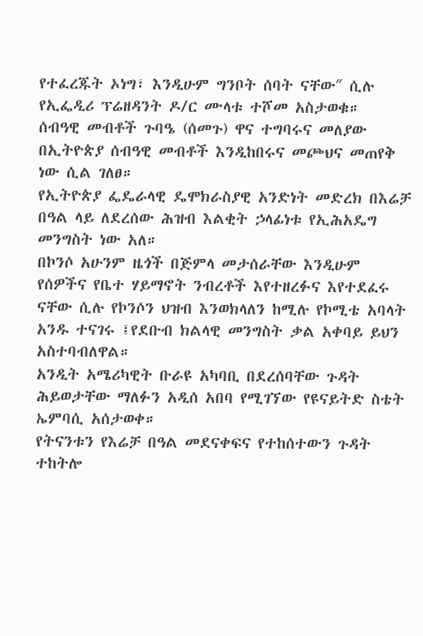የተፈረጁት ኦነግ፣ እንዲሁም ግንቦት ሰባት ናቸው″ ሲሉ የኢፌዲሪ ፕሬዘዳንት ዶ/ር ሙላቱ ተሾመ አስታወቁ።
ሰብዓዊ መብቶች ጉባዔ (ሰመጉ) ዋና ተግባሩና መለያው በኢትዮጵያ ሰብዓዊ መብቶች እንዲከበሩና መጮህና መጠየቅ ነው ሲል ገለፀ።
የኢትዮጵያ ፌዴራላዊ ዴሞክራስያዊ አንድነት መድረክ በእሬቻ በዓል ላይ ለደረሰው ሕዝብ እልቂት ኃላፊነቱ የኢሕአዴግ መንግስት ነው አለ።
በኮንሶ አሁንም ዜጎች በጅምላ መታሰራቸው እንዲሁም የሰዎችና የቤተ ሃይማኖት ንብረቶች እየተዘረፉና እየተደፈሩ ናቸው ሲሉ የኮንሶን ህዝብ እንወክላለን ከሚሉ የኮሚቴ አባላት አንዱ ተናገሩ ፤የደቡብ ክልላዊ መንግስት ቃል አቀባይ ይህን አስተባብለዋል።
አንዲት አሜሪካዊት ቡራዩ አካባቢ በደረሰባቸው ጉዳት ሕይወታቸው ማለፉን አዲሰ አበባ የሚገኘው የዩናይትድ ስቴት ኤምባሲ አሰታወቀ።
የትናንቱን የእሬቻ በዓል መደናቀፍና የተከሰተውን ጉዳት ተከትሎ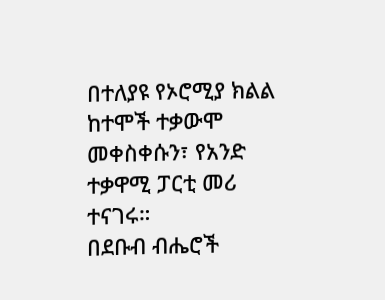በተለያዩ የኦሮሚያ ክልል ከተሞች ተቃውሞ መቀስቀሱን፣ የአንድ ተቃዋሚ ፓርቲ መሪ ተናገሩ።
በደቡብ ብሔሮች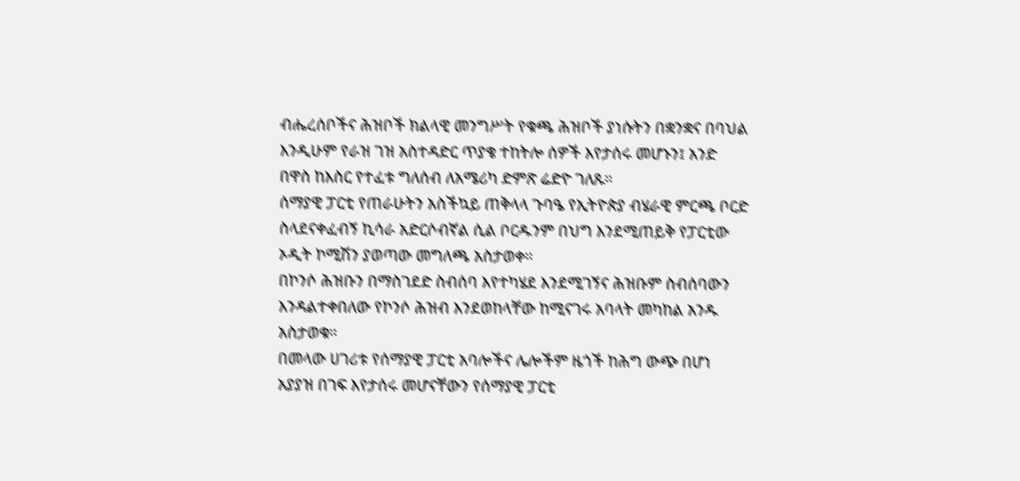ብሔረሰቦችና ሕዝቦች ክልላዊ መንግሥት የቁጫ ሕዝቦች ያነሱትን በቋንቋና በባህል እንዲሁም የራዝ ገዝ አስተዳድር ጥያቄ ተከትሎ ሰዎች እየታሰሩ መሆኑን፤ አንድ በዋስ ከእስር የተፈቱ ግለሰብ ለአሜሪካ ድምጽ ሬድዮ ገለጹ።
ሰማያዊ ፓርቲ የጠራሁትን አስችኳይ ጠቅላላ ጉባዔ የኢትዮጵያ ብሄራዊ ምርጫ ቦርድ ስላደናቀፈብኝ ኪሳራ አድርሶብኛል ሲል ቦርዱንም በህግ እንደሚጠይቅ የፓርቲው ኦዲት ኮሚሽን ያወጣው መግለጫ አስታወቀ።
በኮንሶ ሕዝቡን በማስገደድ ስብሰባ እየተካሄደ እንደሚገኝና ሕዝቡም ስብሰባውን እንዳልተቀበለው የኮንሶ ሕዝብ እንደወከላቸው ከሚናገሩ አባላት መካከል አንዱ አስታወቁ።
በመላው ሀገሪቱ የሰማያዊ ፓርቲ አባሎችና ሌሎችም ዜጎች ከሕግ ውጭ በሆነ አያያዝ በገፍ እየታሰሩ መሆናቸውን የሰማያዊ ፓርቲ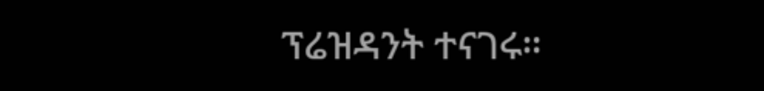ፕሬዝዳንት ተናገሩ።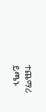ተጨማሪ ይጫኑ